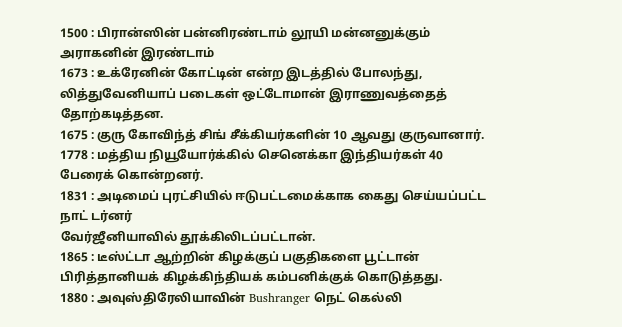1500 : பிரான்ஸின் பன்னிரண்டாம் லூயி மன்னனுக்கும் அராகனின் இரண்டாம்
1673 : உக்ரேனின் கோட்டின் என்ற இடத்தில் போலந்து, லித்துவேனியாப் படைகள் ஒட்டோமான் இராணுவத்தைத் தோற்கடித்தன.
1675 : குரு கோவிந்த் சிங் சீக்கியர்களின் 10 ஆவது குருவானார்.
1778 : மத்திய நியூயோர்க்கில் செனெக்கா இந்தியர்கள் 40 பேரைக் கொன்றனர்.
1831 : அடிமைப் புரட்சியில் ஈடுபட்டமைக்காக கைது செய்யப்பட்ட நாட் டர்னர்
வேர்ஜீனியாவில் தூக்கிலிடப்பட்டான்.
1865 : டீஸ்ட்டா ஆற்றின் கிழக்குப் பகுதிகளை பூட்டான் பிரித்தானியக் கிழக்கிந்தியக் கம்பனிக்குக் கொடுத்தது.
1880 : அவுஸ்திரேலியாவின் Bushranger நெட் கெல்லி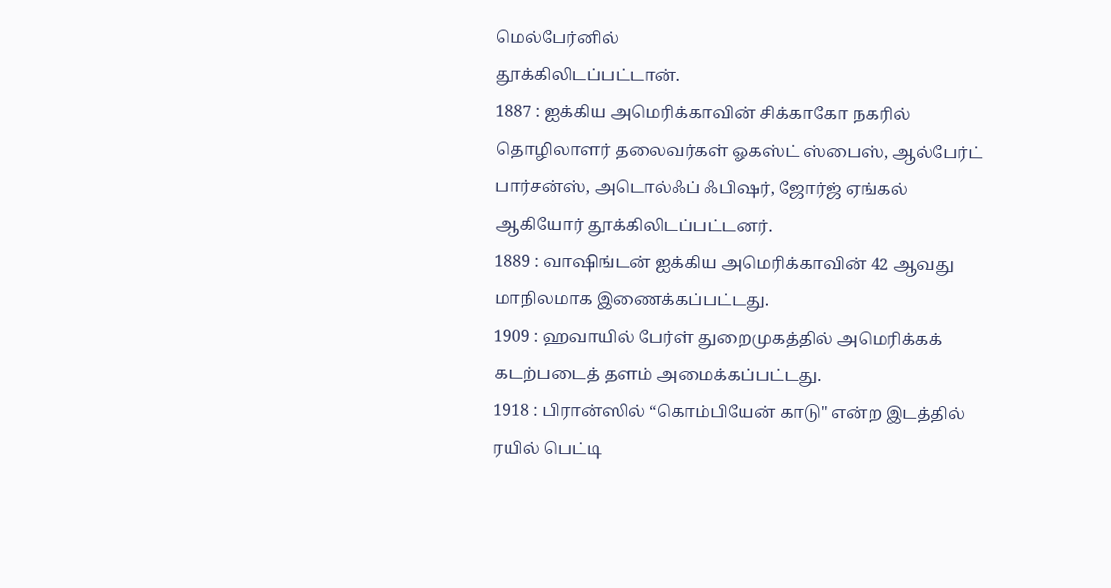மெல்பேர்னில்
தூக்கிலிடப்பட்டான்.
1887 : ஐக்கிய அமெரிக்காவின் சிக்காகோ நகரில் தொழிலாளர் தலைவர்கள் ஓகஸ்ட் ஸ்பைஸ், ஆல்பேர்ட் பார்சன்ஸ், அடொல்ஃப் ஃபிஷர், ஜோர்ஜ் ஏங்கல் ஆகியோர் தூக்கிலிடப்பட்டனர்.
1889 : வாஷிங்டன் ஐக்கிய அமெரிக்காவின் 42 ஆவது மாநிலமாக இணைக்கப்பட்டது.
1909 : ஹவாயில் பேர்ள் துறைமுகத்தில் அமெரிக்கக் கடற்படைத் தளம் அமைக்கப்பட்டது.
1918 : பிரான்ஸில் “கொம்பியேன் காடு" என்ற இடத்தில் ரயில் பெட்டி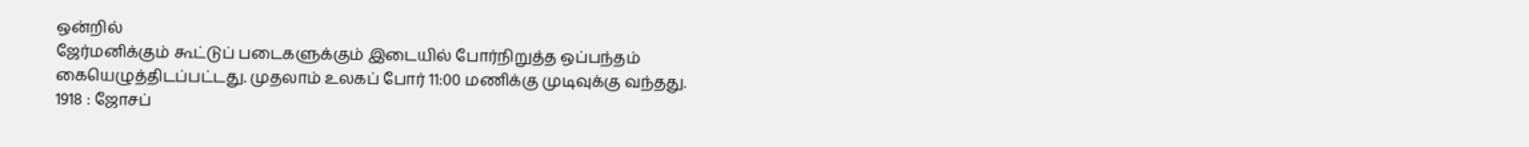ஒன்றில்
ஜேர்மனிக்கும் கூட்டுப் படைகளுக்கும் இடையில் போர்நிறுத்த ஒப்பந்தம்
கையெழுத்திடப்பட்டது. முதலாம் உலகப் போர் 11:00 மணிக்கு முடிவுக்கு வந்தது.
1918 : ஜோசப்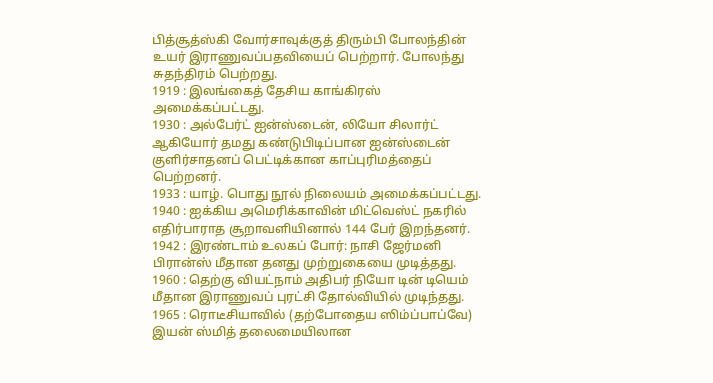பித்சூத்ஸ்கி வோர்சாவுக்குத் திரும்பி போலந்தின் உயர் இராணுவப்பதவியைப் பெற்றார். போலந்து சுதந்திரம் பெற்றது.
1919 : இலங்கைத் தேசிய காங்கிரஸ் அமைக்கப்பட்டது.
1930 : அல்பேர்ட் ஐன்ஸ்டைன், லியோ சிலார்ட் ஆகியோர் தமது கண்டுபிடிப்பான ஐன்ஸ்டைன் குளிர்சாதனப் பெட்டிக்கான காப்புரிமத்தைப் பெற்றனர்.
1933 : யாழ். பொது நூல் நிலையம் அமைக்கப்பட்டது.
1940 : ஐக்கிய அமெரிக்காவின் மிட்வெஸ்ட் நகரில் எதிர்பாராத சூறாவளியினால் 144 பேர் இறந்தனர்.
1942 : இரண்டாம் உலகப் போர்: நாசி ஜேர்மனி பிரான்ஸ் மீதான தனது முற்றுகையை முடித்தது.
1960 : தெற்கு வியட்நாம் அதிபர் நியோ டின் டியெம் மீதான இராணுவப் புரட்சி தோல்வியில் முடிந்தது.
1965 : ரொடீசியாவில் (தற்போதைய ஸிம்ப்பாப்வே) இயன் ஸ்மித் தலைமையிலான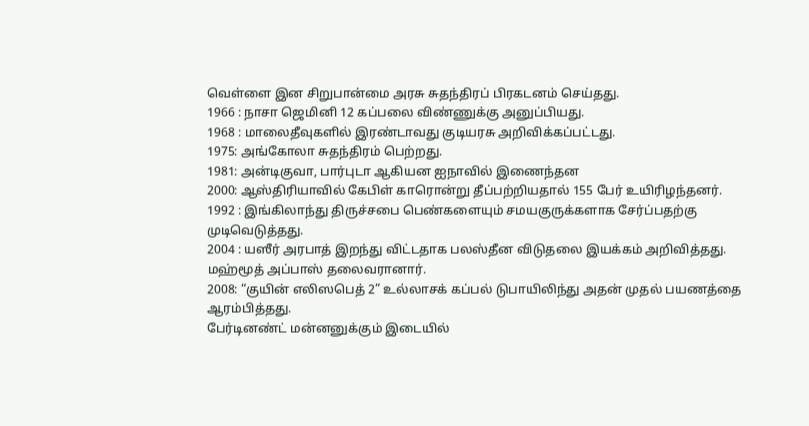வெள்ளை இன சிறுபான்மை அரசு சுதந்திரப் பிரகடனம் செய்தது.
1966 : நாசா ஜெமினி 12 கப்பலை விண்ணுக்கு அனுப்பியது.
1968 : மாலைதீவுகளில் இரண்டாவது குடியரசு அறிவிக்கப்பட்டது.
1975: அங்கோலா சுதந்திரம் பெற்றது.
1981: அன்டிகுவா, பார்புடா ஆகியன ஐநாவில் இணைந்தன
2000: ஆஸ்திரியாவில் கேபிள் காரொன்று தீப்பற்றியதால் 155 பேர் உயிரிழந்தனர்.
1992 : இங்கிலாந்து திருச்சபை பெண்களையும் சமயகுருக்களாக சேர்ப்பதற்கு
முடிவெடுத்தது.
2004 : யஸீர் அரபாத் இறந்து விட்டதாக பலஸ்தீன விடுதலை இயக்கம் அறிவித்தது. மஹ்மூத் அப்பாஸ் தலைவரானார்.
2008: “குயின் எலிஸபெத் 2” உல்லாசக் கப்பல் டுபாயிலிந்து அதன் முதல் பயணத்தை ஆரம்பித்தது.
பேர்டினண்ட் மன்னனுக்கும் இடையில்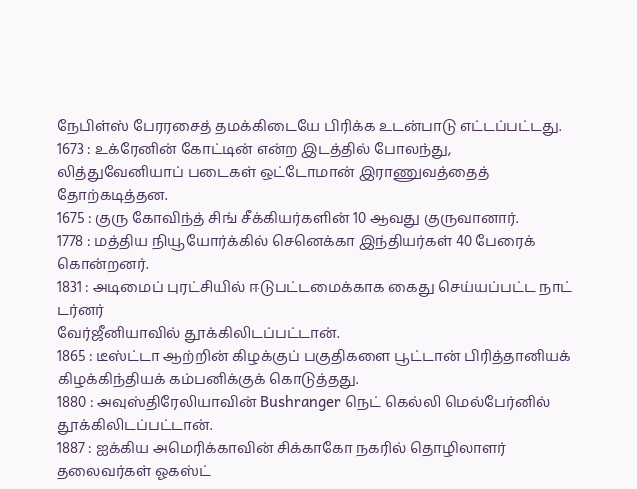நேபிள்ஸ் பேரரசைத் தமக்கிடையே பிரிக்க உடன்பாடு எட்டப்பட்டது.
1673 : உக்ரேனின் கோட்டின் என்ற இடத்தில் போலந்து, லித்துவேனியாப் படைகள் ஒட்டோமான் இராணுவத்தைத் தோற்கடித்தன.
1675 : குரு கோவிந்த் சிங் சீக்கியர்களின் 10 ஆவது குருவானார்.
1778 : மத்திய நியூயோர்க்கில் செனெக்கா இந்தியர்கள் 40 பேரைக் கொன்றனர்.
1831 : அடிமைப் புரட்சியில் ஈடுபட்டமைக்காக கைது செய்யப்பட்ட நாட் டர்னர்
வேர்ஜீனியாவில் தூக்கிலிடப்பட்டான்.
1865 : டீஸ்ட்டா ஆற்றின் கிழக்குப் பகுதிகளை பூட்டான் பிரித்தானியக் கிழக்கிந்தியக் கம்பனிக்குக் கொடுத்தது.
1880 : அவுஸ்திரேலியாவின் Bushranger நெட் கெல்லி மெல்பேர்னில்
தூக்கிலிடப்பட்டான்.
1887 : ஐக்கிய அமெரிக்காவின் சிக்காகோ நகரில் தொழிலாளர் தலைவர்கள் ஓகஸ்ட்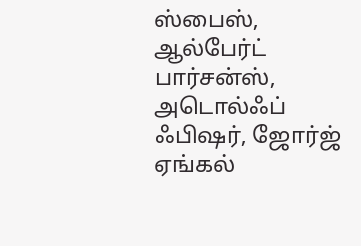ஸ்பைஸ், ஆல்பேர்ட் பார்சன்ஸ், அடொல்ஃப் ஃபிஷர், ஜோர்ஜ் ஏங்கல்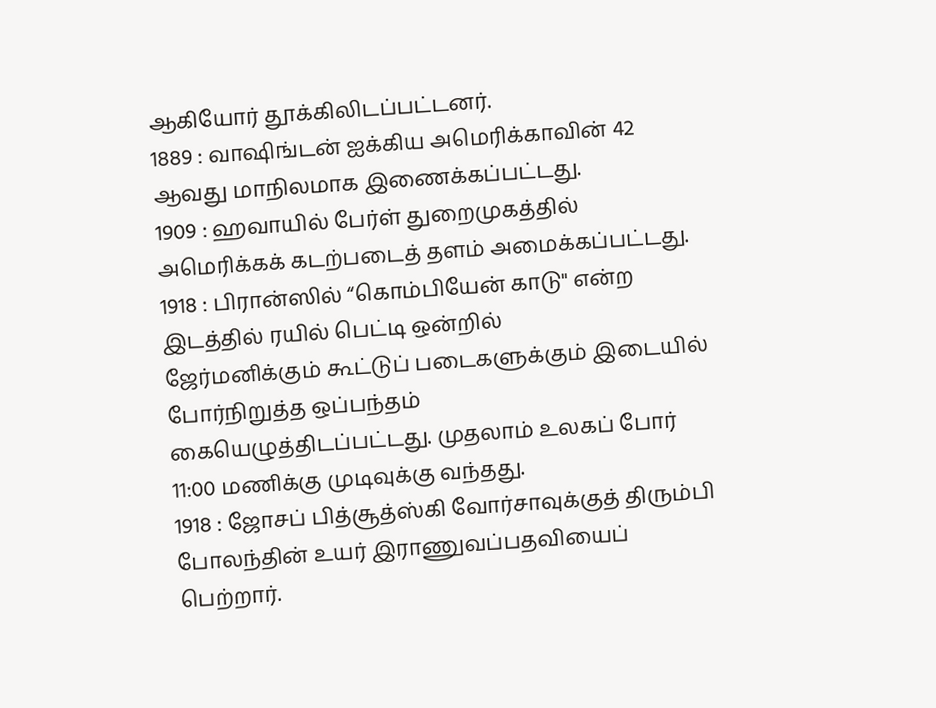ஆகியோர் தூக்கிலிடப்பட்டனர்.
1889 : வாஷிங்டன் ஐக்கிய அமெரிக்காவின் 42 ஆவது மாநிலமாக இணைக்கப்பட்டது.
1909 : ஹவாயில் பேர்ள் துறைமுகத்தில் அமெரிக்கக் கடற்படைத் தளம் அமைக்கப்பட்டது.
1918 : பிரான்ஸில் “கொம்பியேன் காடு" என்ற இடத்தில் ரயில் பெட்டி ஒன்றில்
ஜேர்மனிக்கும் கூட்டுப் படைகளுக்கும் இடையில் போர்நிறுத்த ஒப்பந்தம்
கையெழுத்திடப்பட்டது. முதலாம் உலகப் போர் 11:00 மணிக்கு முடிவுக்கு வந்தது.
1918 : ஜோசப் பித்சூத்ஸ்கி வோர்சாவுக்குத் திரும்பி போலந்தின் உயர் இராணுவப்பதவியைப் பெற்றார்.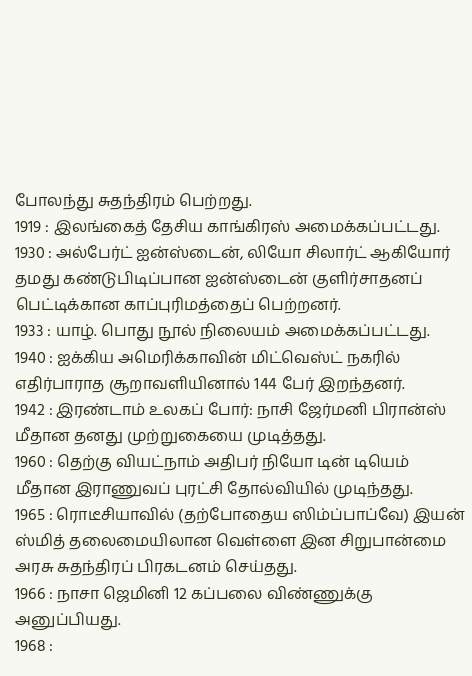போலந்து சுதந்திரம் பெற்றது.
1919 : இலங்கைத் தேசிய காங்கிரஸ் அமைக்கப்பட்டது.
1930 : அல்பேர்ட் ஐன்ஸ்டைன், லியோ சிலார்ட் ஆகியோர் தமது கண்டுபிடிப்பான ஐன்ஸ்டைன் குளிர்சாதனப் பெட்டிக்கான காப்புரிமத்தைப் பெற்றனர்.
1933 : யாழ். பொது நூல் நிலையம் அமைக்கப்பட்டது.
1940 : ஐக்கிய அமெரிக்காவின் மிட்வெஸ்ட் நகரில் எதிர்பாராத சூறாவளியினால் 144 பேர் இறந்தனர்.
1942 : இரண்டாம் உலகப் போர்: நாசி ஜேர்மனி பிரான்ஸ் மீதான தனது முற்றுகையை முடித்தது.
1960 : தெற்கு வியட்நாம் அதிபர் நியோ டின் டியெம் மீதான இராணுவப் புரட்சி தோல்வியில் முடிந்தது.
1965 : ரொடீசியாவில் (தற்போதைய ஸிம்ப்பாப்வே) இயன் ஸ்மித் தலைமையிலான வெள்ளை இன சிறுபான்மை அரசு சுதந்திரப் பிரகடனம் செய்தது.
1966 : நாசா ஜெமினி 12 கப்பலை விண்ணுக்கு அனுப்பியது.
1968 :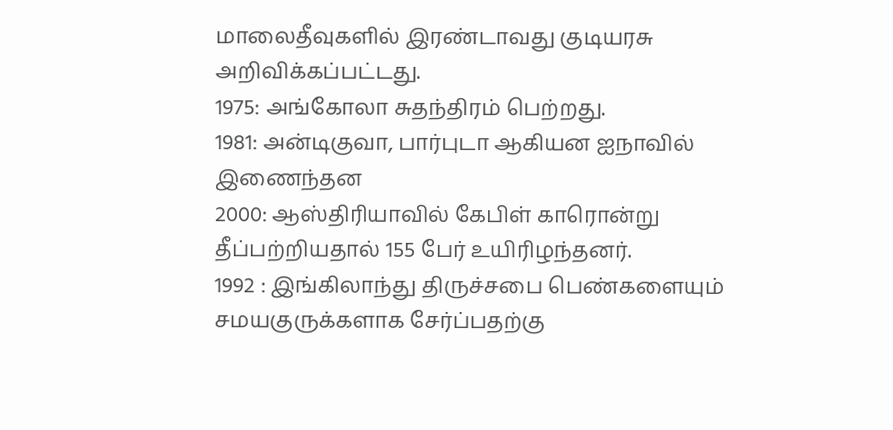மாலைதீவுகளில் இரண்டாவது குடியரசு அறிவிக்கப்பட்டது.
1975: அங்கோலா சுதந்திரம் பெற்றது.
1981: அன்டிகுவா, பார்புடா ஆகியன ஐநாவில் இணைந்தன
2000: ஆஸ்திரியாவில் கேபிள் காரொன்று தீப்பற்றியதால் 155 பேர் உயிரிழந்தனர்.
1992 : இங்கிலாந்து திருச்சபை பெண்களையும் சமயகுருக்களாக சேர்ப்பதற்கு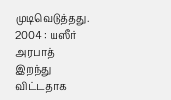முடிவெடுத்தது.
2004 : யஸீர் அரபாத் இறந்து விட்டதாக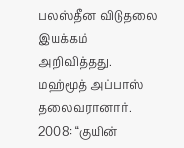பலஸ்தீன விடுதலை இயக்கம் அறிவித்தது. மஹ்மூத் அப்பாஸ் தலைவரானார்.
2008: “குயின்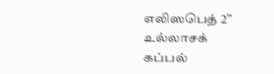எலிஸபெத் 2” உல்லாசக் கப்பல்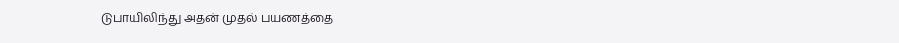டுபாயிலிந்து அதன் முதல் பயணத்தை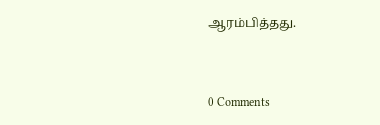ஆரம்பித்தது.


0 Comments